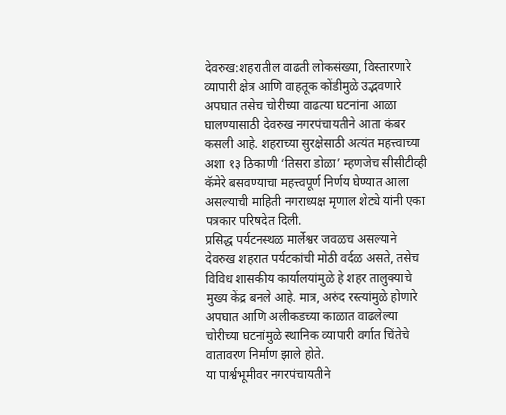देवरुख:शहरातील वाढती लोकसंख्या, विस्तारणारे व्यापारी क्षेत्र आणि वाहतूक कोंडीमुळे उद्भवणारे अपघात तसेच चोरीच्या वाढत्या घटनांना आळा घालण्यासाठी देवरुख नगरपंचायतीने आता कंबर कसली आहे. शहराच्या सुरक्षेसाठी अत्यंत महत्त्वाच्या अशा १३ ठिकाणी ‘तिसरा डोळा’ म्हणजेच सीसीटीव्ही कॅमेरे बसवण्याचा महत्त्वपूर्ण निर्णय घेण्यात आला असल्याची माहिती नगराध्यक्ष मृणाल शेट्ये यांनी एका पत्रकार परिषदेत दिली.
प्रसिद्ध पर्यटनस्थळ मार्लेश्वर जवळच असल्याने देवरुख शहरात पर्यटकांची मोठी वर्दळ असते, तसेच विविध शासकीय कार्यालयांमुळे हे शहर तालुक्याचे मुख्य केंद्र बनले आहे. मात्र, अरुंद रस्त्यांमुळे होणारे अपघात आणि अलीकडच्या काळात वाढलेल्या चोरीच्या घटनांमुळे स्थानिक व्यापारी वर्गात चिंतेचे वातावरण निर्माण झाले होते.
या पार्श्वभूमीवर नगरपंचायतीने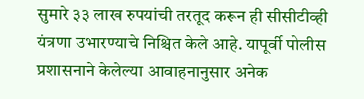सुमारे ३३ लाख रुपयांची तरतूद करून ही सीसीटीव्ही यंत्रणा उभारण्याचे निश्चित केले आहे. यापूर्वी पोलीस प्रशासनाने केलेल्या आवाहनानुसार अनेक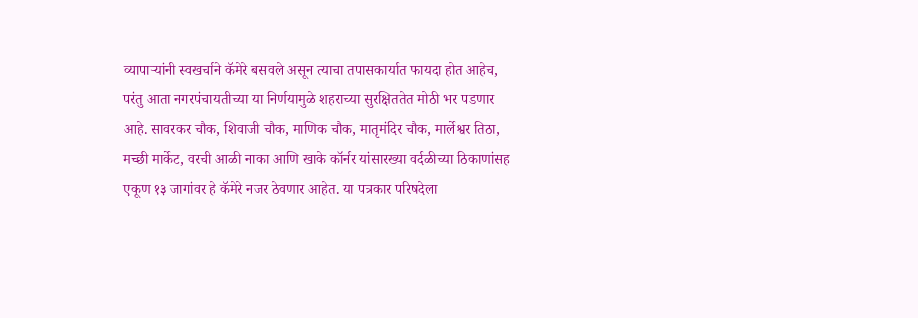व्यापाऱ्यांनी स्वखर्चाने कॅमेरे बसवले असून त्याचा तपासकार्यात फायदा होत आहेच, परंतु आता नगरपंचायतीच्या या निर्णयामुळे शहराच्या सुरक्षिततेत मोठी भर पडणार आहे. सावरकर चौक, शिवाजी चौक, माणिक चौक, मातृमंदिर चौक, मार्लेश्वर तिठा, मच्छी मार्केट, वरची आळी नाका आणि खाके कॉर्नर यांसारख्या वर्दळीच्या ठिकाणांसह एकूण १३ जागांवर हे कॅमेरे नजर ठेवणार आहेत. या पत्रकार परिषदेला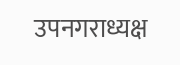उपनगराध्यक्ष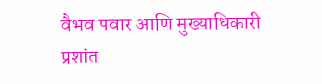वैभव पवार आणि मुख्याधिकारी प्रशांत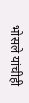भोसले यांचीही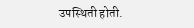उपस्थिती होती.